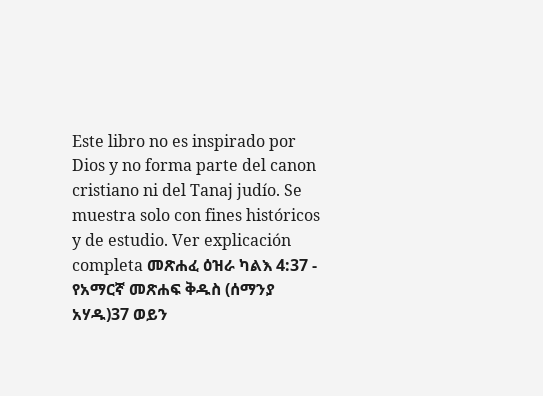Este libro no es inspirado por Dios y no forma parte del canon cristiano ni del Tanaj judío. Se muestra solo con fines históricos y de estudio. Ver explicación completa መጽሐፈ ዕዝራ ካልእ 4:37 - የአማርኛ መጽሐፍ ቅዱስ (ሰማንያ አሃዱ)37 ወይን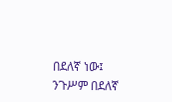በደለኛ ነው፤ ንጉሥም በደለኛ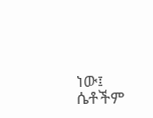ነው፤ ሴቶችም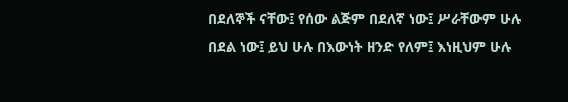በደለኞች ናቸው፤ የሰው ልጅም በደለኛ ነው፤ ሥራቸውም ሁሉ በደል ነው፤ ይህ ሁሉ በእውነት ዘንድ የለም፤ እነዚህም ሁሉ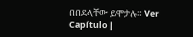በበደላቸው ይሞታሉ። Ver Capítulo |